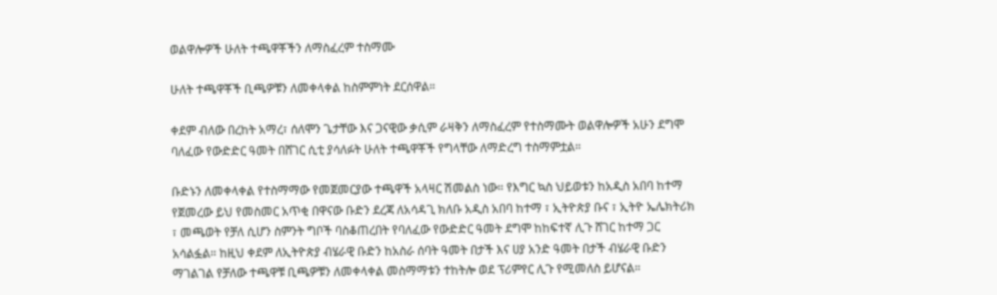ወልዋሎዎች ሁለት ተጫዋቾችን ለማስፈረም ተስማሙ

ሁለት ተጫዋቾች ቢጫዎቹን ለመቀላቀል ከስምምነት ደርሰዋል።

ቀደም ብለው በረከት አማረ፣ ሰለሞን ጌታቸው እና ጋናዊው ቃሲም ራዛቅን ለማስፈረም የተስማሙት ወልዋሎዎች አሁን ደግሞ ባለፈው የውድድር ዓመት በሸገር ሲቲ ያሳለፉት ሁለት ተጫዋቾች የግላቸው ለማድረግ ተስማምቷል።

ቡድኑን ለመቀላቀል የተስማማው የመጀመርያው ተጫዋች አላዛር ሽመልስ ነው። የእግር ኳስ ህይወቱን ከአዲስ አበባ ከተማ የጀመረው ይህ የመስመር አጥቂ በዋናው ቡድን ደረጃ ለአሳዳጊ ክለቡ አዲስ አበባ ከተማ ፣ ኢትዮጵያ ቡና ፣ ኢትዮ ኤሌክትሪክ ፣ መጫወት የቻለ ሲሆን ስምንት ግቦች ባስቆጠረበት የባለፈው የውድድር ዓመት ደግሞ ከከፍተኛ ሊጉ ሸገር ከተማ ጋር አሳልፏል። ከዚህ ቀደም ለኢትዮጵያ ብሄራዊ ቡድን ከአስራ ሰባት ዓመት በታች እና ሀያ አንድ ዓመት በታች ብሄራዊ ቡድን ማገልገል የቻለው ተጫዋቹ ቢጫዎቹን ለመቀላቀል መስማማቱን ተከትሎ ወደ ፕሪምየር ሊጉ የሚመለስ ይሆናል።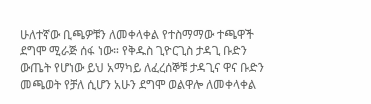ሁለተኛው ቢጫዎቹን ለመቀላቀል የተስማማው ተጫዋች ደግሞ ሚራጅ ሰፋ ነው። የቅዱስ ጊዮርጊስ ታዳጊ ቡድን ውጤት የሆነው ይህ አማካይ ለፈረሰኞቹ ታዳጊና ዋና ቡድን መጫወት የቻለ ሲሆን አሁን ደግሞ ወልዋሎ ለመቀላቀል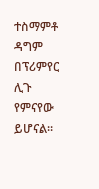ተስማምቶ ዳግም በፕሪምየር ሊጉ የምናየው ይሆናል።